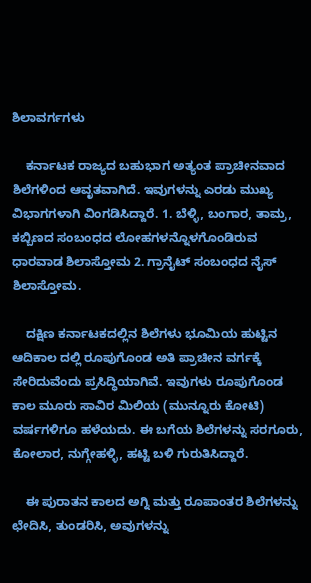ಶಿಲಾವರ್ಗಗಳು

    ಕರ್ನಾಟಕ ರಾಜ್ಯದ ಬಹುಭಾಗ ಅತ್ಯಂತ ಪ್ರಾಚೀನವಾದ ಶಿಲೆಗಳಿಂದ ಆವೃತವಾಗಿದೆ. ಇವುಗಳನ್ನು ಎರಡು ಮುಖ್ಯ ವಿಭಾಗಗಳಾಗಿ ವಿಂಗಡಿಸಿದ್ದಾರೆ. 1. ಬೆಳ್ಳಿ, ಬಂಗಾರ, ತಾಮ್ರ, ಕಬ್ಬಿಣದ ಸಂಬಂಧದ ಲೋಹಗಳನ್ನೊಳಗೊಂಡಿರುವ ಧಾರವಾಡ ಶಿಲಾಸ್ತೋಮ 2. ಗ್ರಾನೈಟ್ ಸಂಬಂಧದ ನೈಸ್ ಶಿಲಾಸ್ತೋಮ.

    ದಕ್ಷಿಣ ಕರ್ನಾಟಕದಲ್ಲಿನ ಶಿಲೆಗಳು ಭೂಮಿಯ ಹುಟ್ಟಿನ ಆದಿಕಾಲ ದಲ್ಲಿ ರೂಪುಗೊಂಡ ಅತಿ ಪ್ರಾಚೀನ ವರ್ಗಕ್ಕೆ ಸೇರಿದುವೆಂದು ಪ್ರಸಿದ್ಧಿಯಾಗಿವೆ. ಇವುಗಳು ರೂಪುಗೊಂಡ ಕಾಲ ಮೂರು ಸಾವಿರ ಮಿಲಿಯ (ಮುನ್ನೂರು ಕೋಟಿ) ವರ್ಷಗಳಿಗೂ ಹಳೆಯದು. ಈ ಬಗೆಯ ಶಿಲೆಗಳನ್ನು ಸರಗೂರು, ಕೋಲಾರ, ನುಗ್ಗೇಹಳ್ಳಿ, ಹಟ್ಟಿ ಬಳಿ ಗುರುತಿಸಿದ್ದಾರೆ.

    ಈ ಪುರಾತನ ಕಾಲದ ಅಗ್ನಿ ಮತ್ತು ರೂಪಾಂತರ ಶಿಲೆಗಳನ್ನು ಛೇದಿಸಿ, ತುಂಡರಿಸಿ, ಅವುಗಳನ್ನು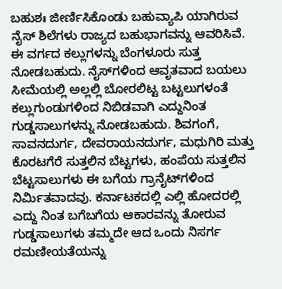ಬಹುಶಃ ಜೀರ್ಣಿಸಿಕೊಂಡು ಬಹುವ್ಯಾಪಿ ಯಾಗಿರುವ ನೈಸ್ ಶಿಲೆಗಳು ರಾಜ್ಯದ ಬಹುಭಾಗವನ್ನು ಆವರಿಸಿವೆ. ಈ ವರ್ಗದ ಕಲ್ಲುಗಳನ್ನು ಬೆಂಗಳೂರು ಸುತ್ತ ನೋಡಬಹುದು. ನೈಸ್‍ಗಳಿಂದ ಆವೃತವಾದ ಬಯಲು ಸೀಮೆಯಲ್ಲಿ ಅಲ್ಲಲ್ಲಿ ಬೋರಲಿಟ್ಟ ಬಟ್ಟಲುಗಳಂತೆ ಕಲ್ಲುಗುಂಡುಗಳಿಂದ ನಿಬಿಡವಾಗಿ ಎದ್ದುನಿಂತ ಗುಡ್ಡಸಾಲುಗಳನ್ನು ನೋಡಬಹುದು. ಶಿವಗಂಗೆ, ಸಾವನದುರ್ಗ, ದೇವರಾಯನದುರ್ಗ, ಮಧುಗಿರಿ ಮತ್ತು ಕೊರಟಗೆರೆ ಸುತ್ತಲಿನ ಬೆಟ್ಟಗಳು, ಹಂಪೆಯ ಸುತ್ತಲಿನ ಬೆಟ್ಟಸಾಲುಗಳು ಈ ಬಗೆಯ ಗ್ರಾನೈಟ್‍ಗಳಿಂದ ನಿರ್ಮಿತವಾದವು. ಕರ್ನಾಟಕದಲ್ಲಿ ಎಲ್ಲಿ ಹೋದರಲ್ಲಿ ಎದ್ದು ನಿಂತ ಬಗೆಬಗೆಯ ಆಕಾರವನ್ನು ತೋರುವ ಗುಡ್ಡಸಾಲುಗಳು ತಮ್ಮದೇ ಆದ ಒಂದು ನಿಸರ್ಗ ರಮಣೀಯತೆಯನ್ನು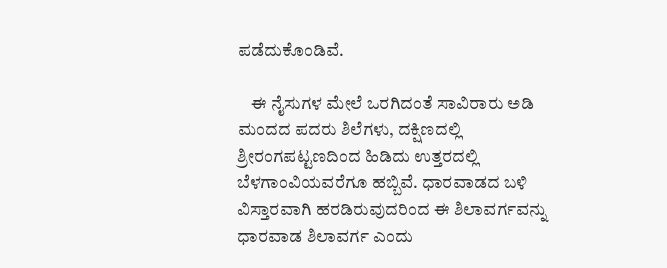ಪಡೆದುಕೊಂಡಿವೆ.

    ಈ ನೈಸುಗಳ ಮೇಲೆ ಒರಗಿದಂತೆ ಸಾವಿರಾರು ಅಡಿ ಮಂದದ ಪದರು ಶಿಲೆಗಳು, ದಕ್ಷಿಣದಲ್ಲಿ ಶ್ರೀರಂಗಪಟ್ಟಣದಿಂದ ಹಿಡಿದು ಉತ್ತರದಲ್ಲಿ ಬೆಳಗಾಂವಿಯವರೆಗೂ ಹಬ್ಬಿವೆ. ಧಾರವಾಡದ ಬಳಿ ವಿಸ್ತಾರವಾಗಿ ಹರಡಿರುವುದರಿಂದ ಈ ಶಿಲಾವರ್ಗವನ್ನು ಧಾರವಾಡ ಶಿಲಾವರ್ಗ ಎಂದು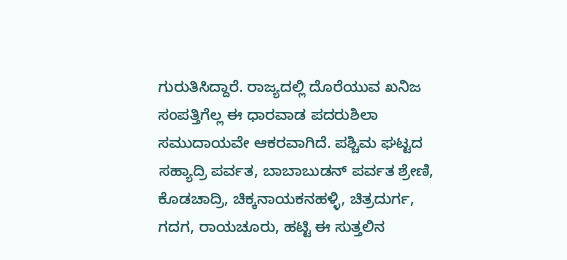ಗುರುತಿಸಿದ್ದಾರೆ. ರಾಜ್ಯದಲ್ಲಿ ದೊರೆಯುವ ಖನಿಜ ಸಂಪತ್ತಿಗೆಲ್ಲ ಈ ಧಾರವಾಡ ಪದರುಶಿಲಾ ಸಮುದಾಯವೇ ಆಕರವಾಗಿದೆ. ಪಶ್ಚಿಮ ಘಟ್ಟದ ಸಹ್ಯಾದ್ರಿ ಪರ್ವತ, ಬಾಬಾಬುಡನ್ ಪರ್ವತ ಶ್ರೇಣಿ, ಕೊಡಚಾದ್ರಿ, ಚಿಕ್ಕನಾಯಕನಹಳ್ಳಿ, ಚಿತ್ರದುರ್ಗ, ಗದಗ, ರಾಯಚೂರು, ಹಟ್ಟಿ ಈ ಸುತ್ತಲಿನ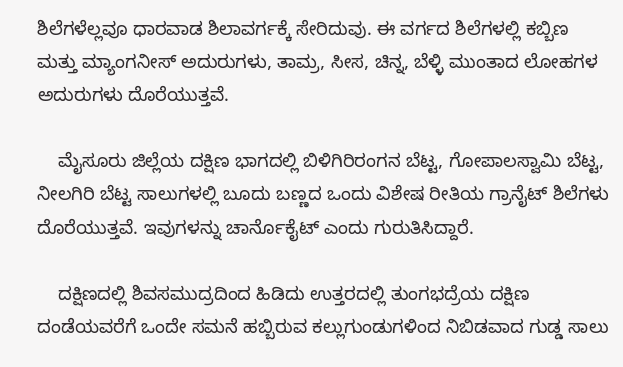ಶಿಲೆಗಳೆಲ್ಲವೂ ಧಾರವಾಡ ಶಿಲಾವರ್ಗಕ್ಕೆ ಸೇರಿದುವು. ಈ ವರ್ಗದ ಶಿಲೆಗಳಲ್ಲಿ ಕಬ್ಬಿಣ ಮತ್ತು ಮ್ಯಾಂಗನೀಸ್ ಅದುರುಗಳು, ತಾಮ್ರ, ಸೀಸ, ಚಿನ್ನ, ಬೆಳ್ಳಿ ಮುಂತಾದ ಲೋಹಗಳ ಅದುರುಗಳು ದೊರೆಯುತ್ತವೆ.

    ಮೈಸೂರು ಜಿಲ್ಲೆಯ ದಕ್ಷಿಣ ಭಾಗದಲ್ಲಿ ಬಿಳಿಗಿರಿರಂಗನ ಬೆಟ್ಟ, ಗೋಪಾಲಸ್ವಾಮಿ ಬೆಟ್ಟ, ನೀಲಗಿರಿ ಬೆಟ್ಟ ಸಾಲುಗಳಲ್ಲಿ ಬೂದು ಬಣ್ಣದ ಒಂದು ವಿಶೇಷ ರೀತಿಯ ಗ್ರಾನೈಟ್ ಶಿಲೆಗಳು ದೊರೆಯುತ್ತವೆ. ಇವುಗಳನ್ನು ಚಾರ್ನೊಕೈಟ್ ಎಂದು ಗುರುತಿಸಿದ್ದಾರೆ.

    ದಕ್ಷಿಣದಲ್ಲಿ ಶಿವಸಮುದ್ರದಿಂದ ಹಿಡಿದು ಉತ್ತರದಲ್ಲಿ ತುಂಗಭದ್ರೆಯ ದಕ್ಷಿಣ ದಂಡೆಯವರೆಗೆ ಒಂದೇ ಸಮನೆ ಹಬ್ಬಿರುವ ಕಲ್ಲುಗುಂಡುಗಳಿಂದ ನಿಬಿಡವಾದ ಗುಡ್ಡ ಸಾಲು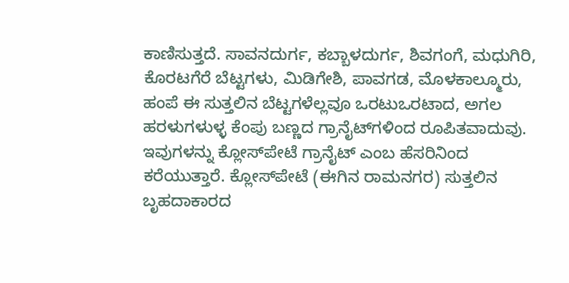ಕಾಣಿಸುತ್ತದೆ. ಸಾವನದುರ್ಗ, ಕಬ್ಬಾಳದುರ್ಗ, ಶಿವಗಂಗೆ, ಮಧುಗಿರಿ, ಕೊರಟಗೆರೆ ಬೆಟ್ಟಗಳು, ಮಿಡಿಗೇಶಿ, ಪಾವಗಡ, ಮೊಳಕಾಲ್ಮೂರು, ಹಂಪೆ ಈ ಸುತ್ತಲಿನ ಬೆಟ್ಟಗಳೆಲ್ಲವೂ ಒರಟುಒರಟಾದ, ಅಗಲ ಹರಳುಗಳುಳ್ಳ ಕೆಂಪು ಬಣ್ಣದ ಗ್ರಾನೈಟ್‍ಗಳಿಂದ ರೂಪಿತವಾದುವು. ಇವುಗಳನ್ನು ಕ್ಲೋಸ್‍ಪೇಟೆ ಗ್ರಾನೈಟ್ ಎಂಬ ಹೆಸರಿನಿಂದ ಕರೆಯುತ್ತಾರೆ. ಕ್ಲೋಸ್‍ಪೇಟೆ (ಈಗಿನ ರಾಮನಗರ) ಸುತ್ತಲಿನ ಬೃಹದಾಕಾರದ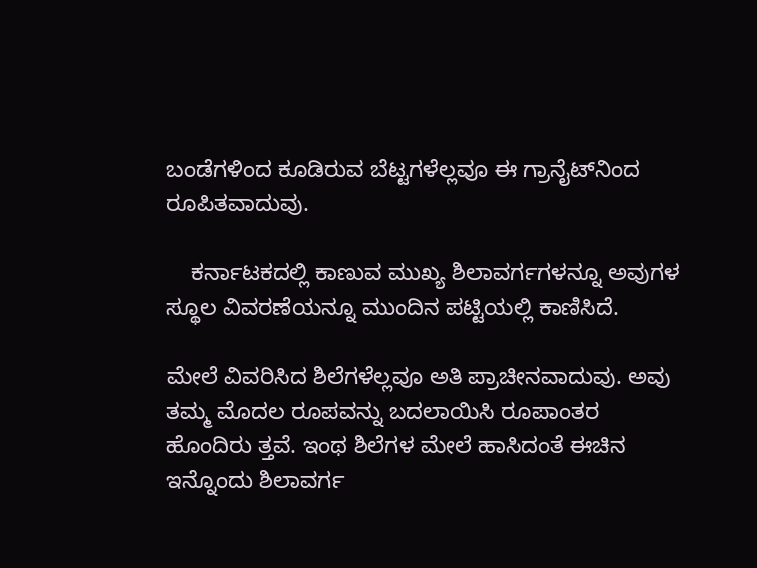ಬಂಡೆಗಳಿಂದ ಕೂಡಿರುವ ಬೆಟ್ಟಗಳೆಲ್ಲವೂ ಈ ಗ್ರಾನೈಟ್‍ನಿಂದ ರೂಪಿತವಾದುವು.

    ಕರ್ನಾಟಕದಲ್ಲಿ ಕಾಣುವ ಮುಖ್ಯ ಶಿಲಾವರ್ಗಗಳನ್ನೂ ಅವುಗಳ ಸ್ಥೂಲ ವಿವರಣೆಯನ್ನೂ ಮುಂದಿನ ಪಟ್ಟಿಯಲ್ಲಿ ಕಾಣಿಸಿದೆ.

ಮೇಲೆ ವಿವರಿಸಿದ ಶಿಲೆಗಳೆಲ್ಲವೂ ಅತಿ ಪ್ರಾಚೀನವಾದುವು. ಅವು ತಮ್ಮ ಮೊದಲ ರೂಪವನ್ನು ಬದಲಾಯಿಸಿ ರೂಪಾಂತರ ಹೊಂದಿರು ತ್ತವೆ. ಇಂಥ ಶಿಲೆಗಳ ಮೇಲೆ ಹಾಸಿದಂತೆ ಈಚಿನ ಇನ್ನೊಂದು ಶಿಲಾವರ್ಗ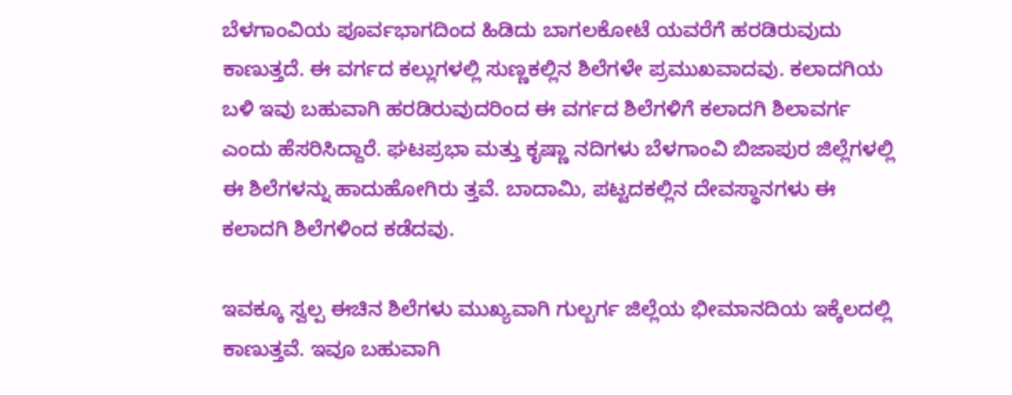ಬೆಳಗಾಂವಿಯ ಪೂರ್ವಭಾಗದಿಂದ ಹಿಡಿದು ಬಾಗಲಕೋಟೆ ಯವರೆಗೆ ಹರಡಿರುವುದು ಕಾಣುತ್ತದೆ. ಈ ವರ್ಗದ ಕಲ್ಲುಗಳಲ್ಲಿ ಸುಣ್ಣಕಲ್ಲಿನ ಶಿಲೆಗಳೇ ಪ್ರಮುಖವಾದವು. ಕಲಾದಗಿಯ ಬಳಿ ಇವು ಬಹುವಾಗಿ ಹರಡಿರುವುದರಿಂದ ಈ ವರ್ಗದ ಶಿಲೆಗಳಿಗೆ ಕಲಾದಗಿ ಶಿಲಾವರ್ಗ ಎಂದು ಹೆಸರಿಸಿದ್ದಾರೆ. ಘಟಪ್ರಭಾ ಮತ್ತು ಕೃಷ್ಣಾ ನದಿಗಳು ಬೆಳಗಾಂವಿ ಬಿಜಾಪುರ ಜಿಲ್ಲೆಗಳಲ್ಲಿ ಈ ಶಿಲೆಗಳನ್ನು ಹಾದುಹೋಗಿರು ತ್ತವೆ. ಬಾದಾಮಿ, ಪಟ್ಟದಕಲ್ಲಿನ ದೇವಸ್ಥಾನಗಳು ಈ ಕಲಾದಗಿ ಶಿಲೆಗಳಿಂದ ಕಡೆದವು.

ಇವಕ್ಕೂ ಸ್ವಲ್ಪ ಈಚಿನ ಶಿಲೆಗಳು ಮುಖ್ಯವಾಗಿ ಗುಲ್ಬರ್ಗ ಜಿಲ್ಲೆಯ ಭೀಮಾನದಿಯ ಇಕ್ಕೆಲದಲ್ಲಿ ಕಾಣುತ್ತವೆ. ಇವೂ ಬಹುವಾಗಿ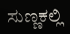ಸುಣ್ಣಕಲ್ಲಿ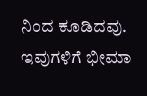ನಿಂದ ಕೂಡಿದವು. ಇವುಗಳಿಗೆ ಭೀಮಾ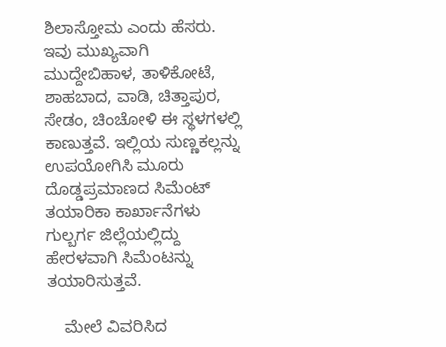ಶಿಲಾಸ್ತೋಮ ಎಂದು ಹೆಸರು. ಇವು ಮುಖ್ಯವಾಗಿ ಮುದ್ದೇಬಿಹಾಳ, ತಾಳಿಕೋಟೆ, ಶಾಹಬಾದ, ವಾಡಿ, ಚಿತ್ತಾಪುರ, ಸೇಡಂ, ಚಿಂಚೋಳಿ ಈ ಸ್ಥಳಗಳಲ್ಲಿ ಕಾಣುತ್ತವೆ. ಇಲ್ಲಿಯ ಸುಣ್ಣಕಲ್ಲನ್ನು ಉಪಯೋಗಿಸಿ ಮೂರು ದೊಡ್ಡಪ್ರಮಾಣದ ಸಿಮೆಂಟ್ ತಯಾರಿಕಾ ಕಾರ್ಖಾನೆಗಳು ಗುಲ್ಬರ್ಗ ಜಿಲ್ಲೆಯಲ್ಲಿದ್ದು ಹೇರಳವಾಗಿ ಸಿಮೆಂಟನ್ನು ತಯಾರಿಸುತ್ತವೆ.

    ಮೇಲೆ ವಿವರಿಸಿದ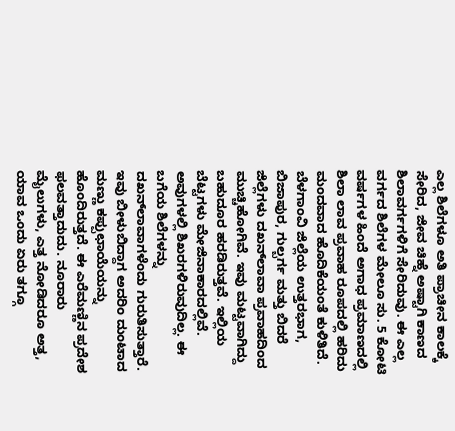ಎಲ್ಲ ಶಿಲೆಗಳೂ ಅತಿ ಪ್ರಾಚೀನ ಕಾಲಕ್ಕೆ ಸೇರಿದ, ಜೀವ ಚಿಹ್ನೆ ಅಷ್ಟಾಗಿ ಕಾಣದ ಶಿಲಾವರ್ಗಗಳಿಗೆ ಸೇರಿದುವು. ಈ ಎಲ್ಲ ವರ್ಗದ ಶಿಲೆಗಳ ಮೇಲೂ ಸು. 5 ಕೋಟಿ ವರ್ಷಗಳ ಹಿಂದೆ ಅಗಾಧ ಪ್ರಮಾಣದಲ್ಲಿ ಶಿಲಾ ಲಾವ ಪ್ರವಾಹ ರೂಪದಲ್ಲಿ ಹರಿದು ಮಂದವಾದ ಹೊದಿಕೆಯಂತೆ ಕುಳಿತಿದೆ. ಬೆಳಗಾಂವಿ ಜಿಲ್ಲೆಯ ಉತ್ತರಭಾಗ, ಬಿಜಾಪುರ, ಗುಲ್ಬರ್ಗ ಮತ್ತು ಬಿದರೆ ಜಿಲ್ಲೆಗಳು ದಖನ್‍ಲಾವಾ ಪ್ರವಾಹದಿಂದ ಮುಚ್ಚಿಹೋಗಿವೆ. ಇವು ಮಟ್ಟವಾಗಿದ್ದು ಬಹುದೂರ ಹರಡಿರುತ್ತವೆ. ಇಲ್ಲಿಯ ಬೆಟ್ಟಗಳು ಮೇಜಿನಾಕಾರದಲ್ಲಿವೆ. ಅವುಗಳಲ್ಲಿ ಶಿಖರಗಳಿರುವುದಿಲ್ಲ. ಈ ಬಗೆಯ ಶಿಲೆಗಳನ್ನು ದಖನ್‍ಲಾವಾಗಳೆಂದು ಗುರುತಿಸುತ್ತಾರೆ. ಇವು ಬೀಳುಬಿದ್ದಾಗ ಅದರಿಂ ದುಂಟಾದ ಮಣ್ಣು ಕಪ್ಪುಛಾಯೆಯನ್ನು ಹೊಂದಿರುತ್ತದೆ. ಈ ಎರೆಮಣ್ಣಿನ ಪ್ರದೇಶ ಫಲವತ್ತಾದುದು. ನೂರಾರು ಮೈಲುಗಳು, ಎತ್ತ ನೋಡಿದರೂ ಅತ್ತ, ಯಾವ ಒಂದು ಏರು ತಗ್ಗೂ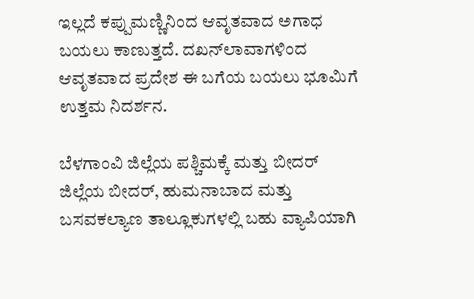ಇಲ್ಲದೆ ಕಪ್ಪುಮಣ್ಣಿನಿಂದ ಆವೃತವಾದ ಅಗಾಧ ಬಯಲು ಕಾಣುತ್ತದೆ. ದಖನ್‍ಲಾವಾಗಳಿಂದ ಆವೃತವಾದ ಪ್ರದೇಶ ಈ ಬಗೆಯ ಬಯಲು ಭೂಮಿಗೆ ಉತ್ತಮ ನಿದರ್ಶನ.

ಬೆಳಗಾಂವಿ ಜಿಲ್ಲೆಯ ಪಶ್ಚಿಮಕ್ಕೆ ಮತ್ತು ಬೀದರ್ ಜಿಲ್ಲೆಯ ಬೀದರ್, ಹುಮನಾಬಾದ ಮತ್ತು ಬಸವಕಲ್ಯಾಣ ತಾಲ್ಲೂಕುಗಳಲ್ಲಿ ಬಹು ವ್ಯಾಪಿಯಾಗಿ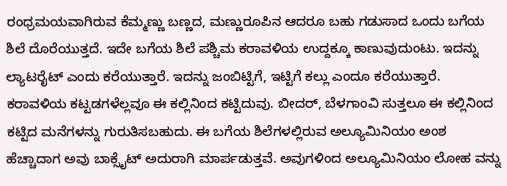ರಂಧ್ರಮಯವಾಗಿರುವ ಕೆಮ್ಮಣ್ಣು ಬಣ್ಣದ, ಮಣ್ಣುರೂಪಿನ ಆದರೂ ಬಹು ಗಡುಸಾದ ಒಂದು ಬಗೆಯ ಶಿಲೆ ದೊರೆಯುತ್ತದೆ. ಇದೇ ಬಗೆಯ ಶಿಲೆ ಪಶ್ಚಿಮ ಕರಾವಳಿಯ ಉದ್ದಕ್ಕೂ ಕಾಣುವುದುಂಟು. ಇದನ್ನು ಲ್ಯಾಟರೈಟ್ ಎಂದು ಕರೆಯುತ್ತಾರೆ. ಇದನ್ನು ಜಂಬಿಟ್ಟಿಗೆ, ಇಟ್ಟಿಗೆ ಕಲ್ಲು ಎಂದೂ ಕರೆಯುತ್ತಾರೆ. ಕರಾವಳಿಯ ಕಟ್ಟಡಗಳೆಲ್ಲವೂ ಈ ಕಲ್ಲಿನಿಂದ ಕಟ್ಟಿದುವು. ಬೀದರ್, ಬೆಳಗಾಂವಿ ಸುತ್ತಲೂ ಈ ಕಲ್ಲಿನಿಂದ ಕಟ್ಟಿದ ಮನೆಗಳನ್ನು ಗುರುತಿಸಬಹುದು. ಈ ಬಗೆಯ ಶಿಲೆಗಳಲ್ಲಿರುವ ಅಲ್ಯೂಮಿನಿಯಂ ಅಂಶ ಹೆಚ್ಚಾದಾಗ ಅವು ಬಾಕ್ಸೈಟ್ ಅದುರಾಗಿ ಮಾರ್ಪಡುತ್ತವೆ. ಅವುಗಳಿಂದ ಅಲ್ಯೂಮಿನಿಯಂ ಲೋಹ ವನ್ನು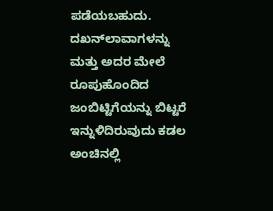ಪಡೆಯಬಹುದು. ದಖನ್‍ಲಾವಾಗಳನ್ನು ಮತ್ತು ಅದರ ಮೇಲೆ ರೂಪುಹೊಂದಿದ ಜಂಬಿಟ್ಟಿಗೆಯನ್ನು ಬಿಟ್ಟರೆ ಇನ್ನುಳಿದಿರುವುದು ಕಡಲ ಅಂಚಿನಲ್ಲಿ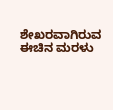ಶೇಖರವಾಗಿರುವ ಈಚಿನ ಮರಳು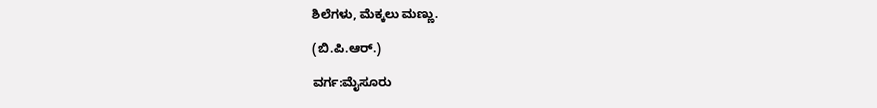ಶಿಲೆಗಳು, ಮೆಕ್ಕಲು ಮಣ್ಣು.

(ಬಿ.ಪಿ.ಆರ್.)

ವರ್ಗ:ಮೈಸೂರು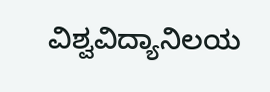ವಿಶ್ವವಿದ್ಯಾನಿಲಯ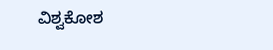ವಿಶ್ವಕೋಶ